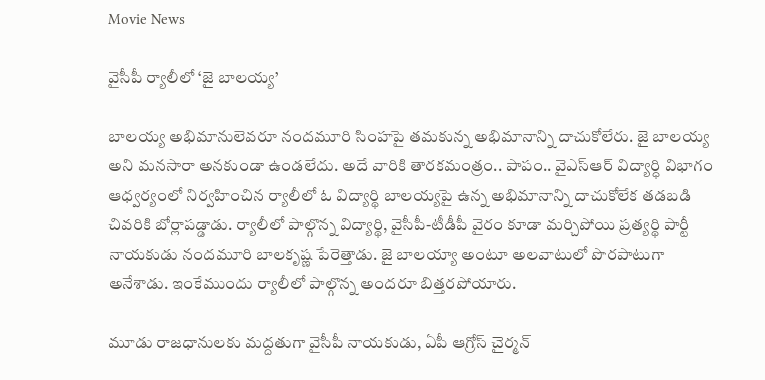Movie News

వైసీపీ ర్యాలీలో ‘జై బాలయ్య’

బాలయ్య అభిమానులెవరూ నందమూరి సింహపై తమకున్న అభిమానాన్ని దాచుకోలేరు. జై బాలయ్య అని మనసారా అనకుండా ఉండలేదు. అదే వారికి తారకమంత్రం.. పాపం.. వైఎస్‌ఆర్ విద్యార్ధి విభాగం ఆధ్వర్యంలో నిర్వహించిన ర్యాలీలో ఓ విద్యార్థి బాలయ్యపై ఉన్న అభిమానాన్ని దాచుకోలేక తడబడి చివరికి బోర్లాపడ్డాడు. ర్యాలీలో పాల్గొన్న విద్యార్థి, వైసీపీ-టీడీపీ వైరం కూడా మర్చిపోయి ప్రత్యర్థి పార్టీ నాయకుడు నందమూరి బాలకృష్ణ పేరెత్తాడు. జై బాలయ్యా అంటూ అలవాటులో పొరపాటుగా అనేశాడు. ఇంకేముందు ర్యాలీలో పాల్గొన్న అందరూ బిత్తరపోయారు.

మూడు రాజధానులకు మద్దతుగా వైసీపీ నాయకుడు, ఏపీ ఆగ్రోస్‌ చైర్మన్‌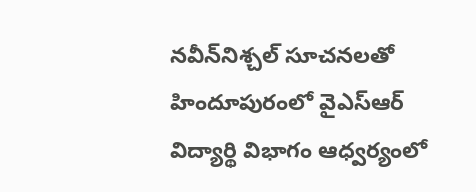నవీన్‌నిశ్చల్‌ సూచనలతో హిందూపురంలో వైఎస్‌ఆర్‌ విద్యార్థి విభాగం ఆధ్వర్యంలో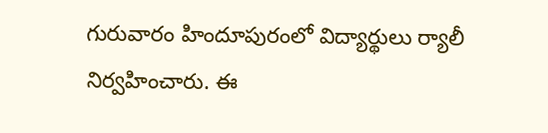గురువారం హిందూపురంలో విద్యార్థులు ర్యాలీ నిర్వహించారు. ఈ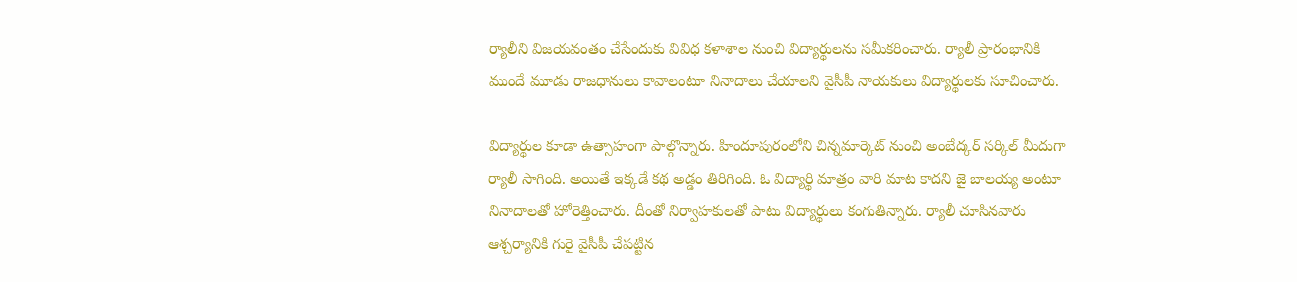ర్యాలీని విజయవంతం చేసేందుకు వివిధ కళాశాల నుంచి విద్యార్థులను సమీకరించారు. ర్యాలీ ప్రారంభానికి ముందే మూడు రాజధానులు కావాలంటూ నినాదాలు చేయాలని వైసీపీ నాయకులు విద్యార్థులకు సూచించారు.

విద్యార్థుల కూడా ఉత్సాహంగా పాల్గొన్నారు. హిందూపురంలోని చిన్నమార్కెట్‌ నుంచి అంబేద్కర్‌ సర్కిల్‌ మీదుగా ర్యాలీ సాగింది. అయితే ఇక్కడే కథ అడ్డం తిరిగింది. ఓ విద్యార్థి మాత్రం వారి మాట కాదని జై బాలయ్య అంటూ నినాదాలతో హోరెత్తించారు. దీంతో నిర్వాహకులతో పాటు విద్యార్థులు కంగుతిన్నారు. ర్యాలీ చూసినవారు ఆశ్చర్యానికి గురై వైసీపీ చేపట్టిన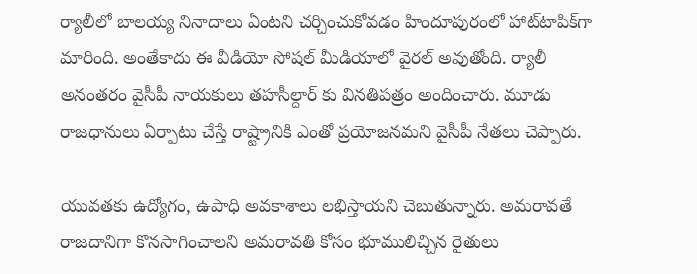ర్యాలీలో బాలయ్య నినాదాలు ఏంటని చర్చించుకోవడం హిందూపురంలో హాట్‌టాపిక్‌గా మారింది. అంతేకాదు ఈ వీడియో సోషల్‌ మీడియాలో వైరల్‌ అవుతోంది. ర్యాలీ అనంతరం వైసీపీ నాయకులు తహసీల్దార్‌ కు వినతిపత్రం అందించారు. మూడు రాజధానులు ఏర్పాటు చేస్తే రాష్ట్రానికి ఎంతో ప్రయోజనమని వైసీపీ నేతలు చెప్పారు.

యువతకు ఉద్యోగం, ఉపాధి అవకాశాలు లభిస్తాయని చెబుతున్నారు. అమరావతే రాజదానిగా కొనసాగించాలని అమరావతి కోసం భూములిచ్చిన రైతులు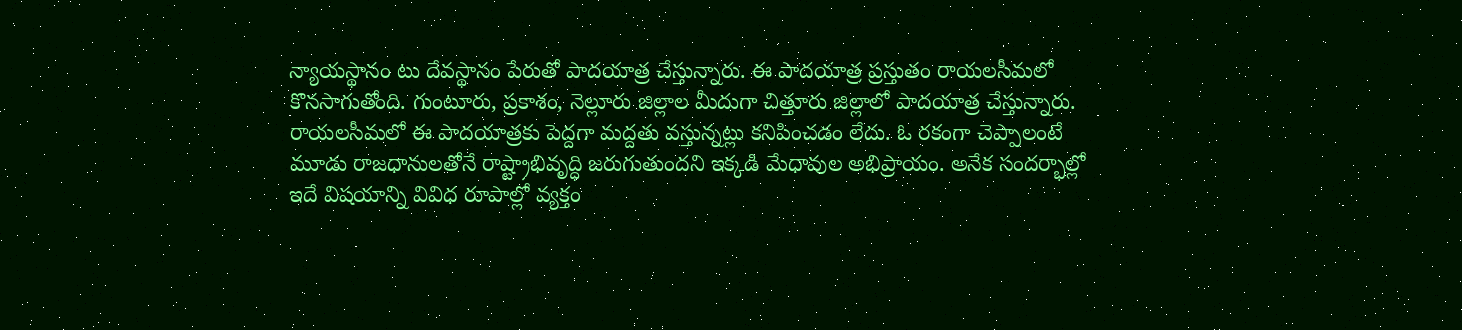న్యాయస్థానం టు దేవస్థానం పేరుతో పాదయాత్ర చేస్తున్నారు. ఈ పాదయాత్ర ప్రస్తుతం రాయలసీమలో కొనసాగుతోంది. గుంటూరు, ప్రకాశం, నెల్లూరు జిల్లాల మీదుగా చిత్తూరు జిల్లాలో పాదయాత్ర చేస్తున్నారు. రాయలసీమలో ఈ పాదయాత్రకు పెద్దగా మద్దతు వస్తున్నట్లు కనిపించడం లేదు. ఓ రకంగా చెప్పాలంటే మూడు రాజధానులతోనే రాష్ట్రాభివృద్ధి జరుగుతుందని ఇక్కడి మేధావుల అభిప్రాయం. అనేక సందర్భాల్లో ఇదే విషయాన్ని వివిధ రూపాల్లో వ్యక్తం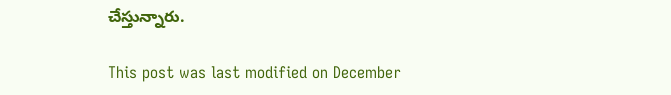చేస్తున్నారు.

This post was last modified on December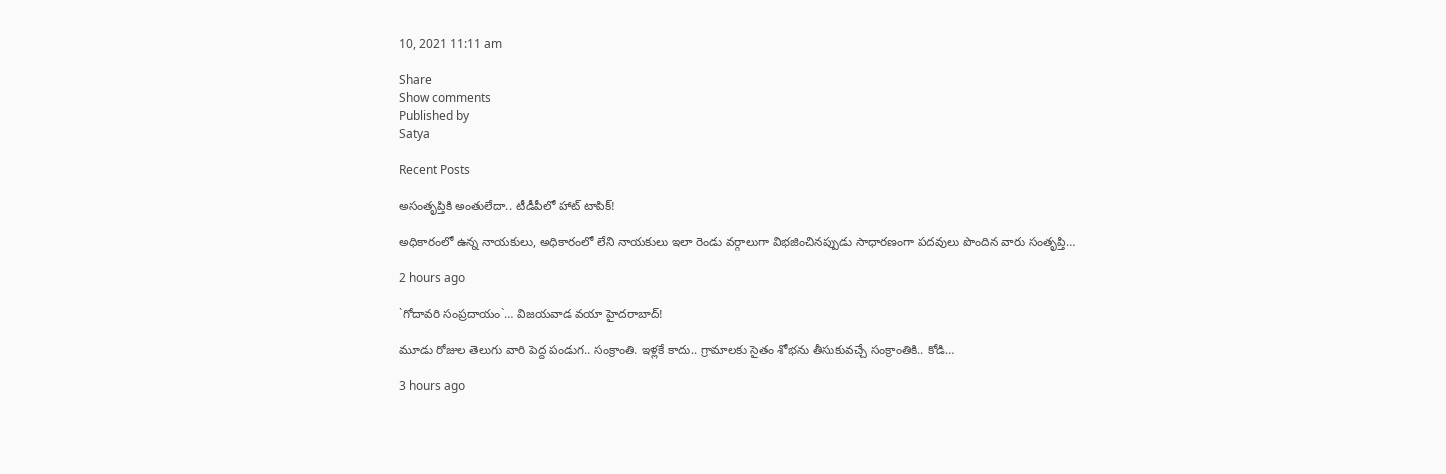10, 2021 11:11 am

Share
Show comments
Published by
Satya

Recent Posts

అసంతృప్తికి అంతులేదా.. టీడీపీలో హాట్ టాపిక్!

అధికారంలో ఉన్న నాయకులు, అధికారంలో లేని నాయకులు ఇలా రెండు వర్గాలుగా విభజించినప్పుడు సాధారణంగా పదవులు పొందిన వారు సంతృప్తి…

2 hours ago

`గోదావ‌రి సంప్ర‌దాయం`… విజ‌య‌వాడ వ‌యా హైద‌రాబాద్‌!

మూడు రోజుల తెలుగు వారి పెద్ద పండుగ‌.. సంక్రాంతి. ఇళ్ల‌కే కాదు.. గ్రామాల‌కు సైతం శోభ‌ను తీసుకువ‌చ్చే సంక్రాంతికి.. కోడి…

3 hours ago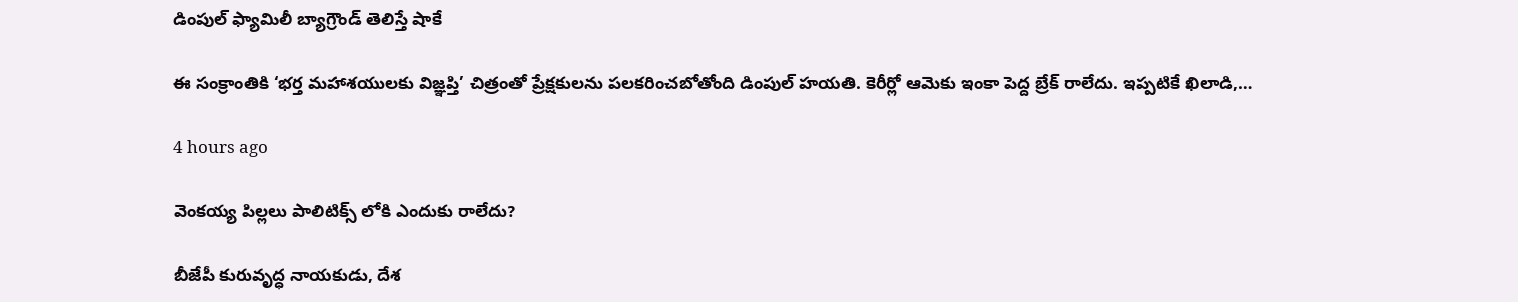డింపుల్ ఫ్యామిలీ బ్యాగ్రౌండ్ తెలిస్తే షాకే

ఈ సంక్రాంతికి ‘భర్త మహాశయులకు విజ్ఞప్తి’ చిత్రంతో ప్రేక్షకులను పలకరించబోతోంది డింపుల్ హయతి. కెరీర్లో ఆమెకు ఇంకా పెద్ద బ్రేక్ రాలేదు. ఇప్పటికే ఖిలాడి,…

4 hours ago

వెంక‌య్య పిల్లలు పాలిటిక్స్ లోకి ఎందుకు రాలేదు?

బీజేపీ కురువృద్ధ నాయ‌కుడు, దేశ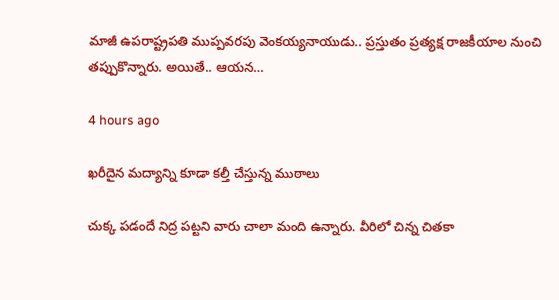మాజీ ఉప‌రాష్ట్ర‌ప‌తి ముప్ప‌వ‌ర‌పు వెంక‌య్య‌నాయుడు.. ప్ర‌స్తుతం ప్ర‌త్య‌క్ష రాజ‌కీయాల నుంచి త‌ప్పుకొన్నారు. అయితే.. ఆయ‌న…

4 hours ago

ఖరీదైన మద్యాన్ని కూడా కల్తీ చేస్తున్న ముఠాలు

చుక్క పడందే నిద్ర పట్టని వారు చాలా మంది ఉన్నారు. వీరిలో చిన్న చితకా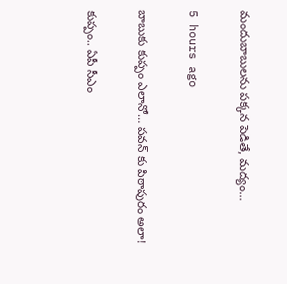మందుబాబులను పక్కన పెడితే, మద్యం…

5 hours ago

బాబుకు కుప్పం ఎలానో… పవన్ కు పిఠాపురం అలా!

కుప్పం.. ఏపీ సీఎం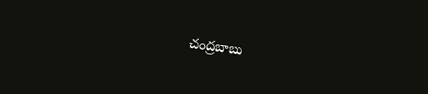చంద్ర‌బాబు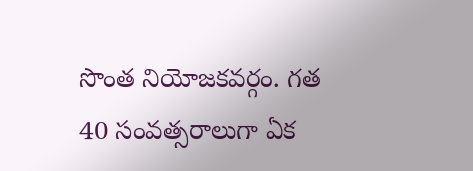సొంత నియోజ‌క‌వ‌ర్గం. గ‌త 40 సంవ‌త్స‌రాలుగా ఏక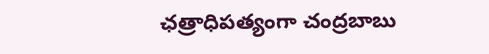ఛ‌త్రాధిప‌త్యంగా చంద్ర‌బాబు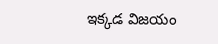ఇక్క‌డ విజ‌యం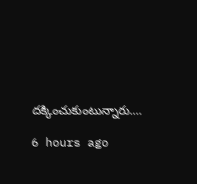దక్కించుకుంటున్నారు.…

6 hours ago